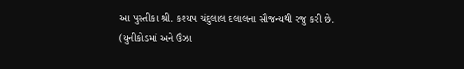આ પુસ્તીકા શ્રી. કશ્યપ ચંદુલાલ દલાલના સૌજન્યથી રજુ કરી છે.
(યુનીકોડમાં અને ઉંઝા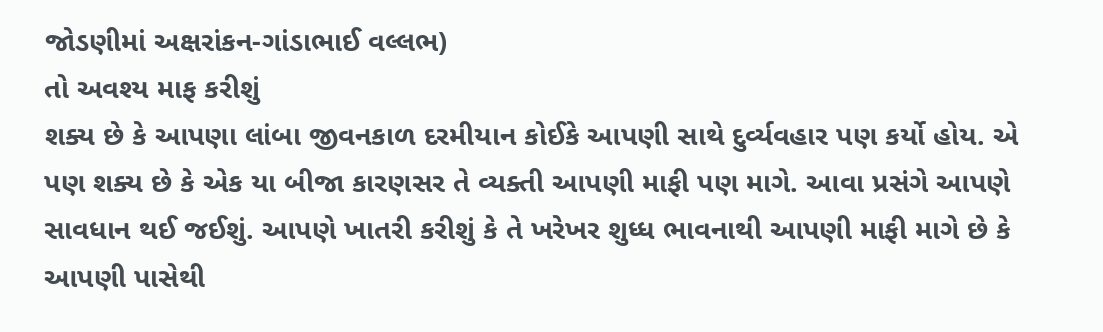જોડણીમાં અક્ષરાંકન-ગાંડાભાઈ વલ્લભ)
તો અવશ્ય માફ કરીશું
શક્ય છે કે આપણા લાંબા જીવનકાળ દરમીયાન કોઈકે આપણી સાથે દુર્વ્યવહાર પણ કર્યો હોય. એ પણ શક્ય છે કે એક યા બીજા કારણસર તે વ્યક્તી આપણી માફી પણ માગે. આવા પ્રસંગે આપણે સાવધાન થઈ જઈશું. આપણે ખાતરી કરીશું કે તે ખરેખર શુધ્ધ ભાવનાથી આપણી માફી માગે છે કે આપણી પાસેથી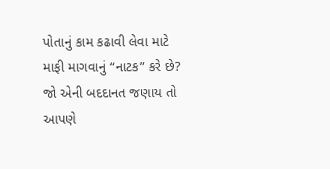પોતાનું કામ કઢાવી લેવા માટે માફી માગવાનું “નાટક” કરે છે? જો એની બદદાનત જણાય તો આપણે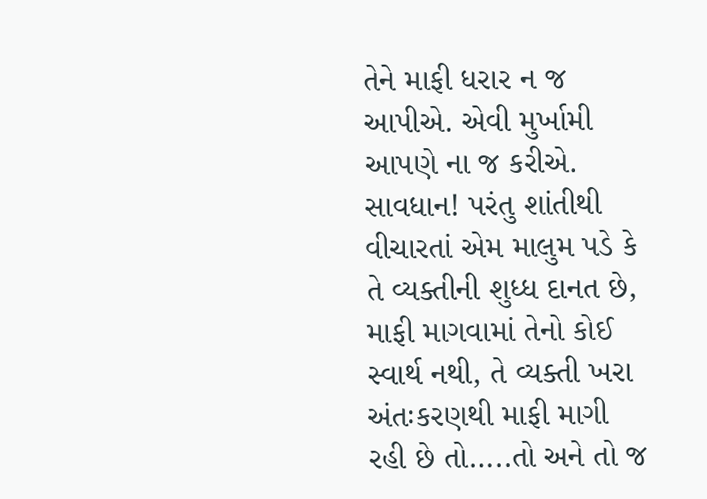તેને માફી ધરાર ન જ આપીએ. એવી મુર્ખામી આપણે ના જ કરીએ. સાવધાન! પરંતુ શાંતીથી વીચારતાં એમ માલુમ પડે કે તે વ્યક્તીની શુધ્ધ દાનત છે, માફી માગવામાં તેનો કોઈ સ્વાર્થ નથી, તે વ્યક્તી ખરા અંતઃકરણથી માફી માગી રહી છે તો…..તો અને તો જ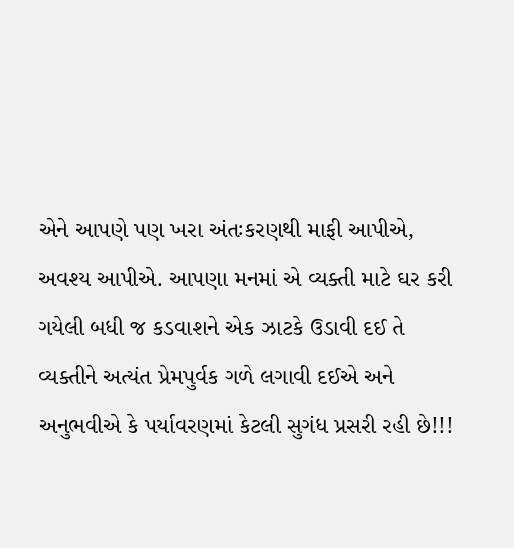એને આપણે પણ ખરા અંતઃકરણથી માફી આપીએ, અવશ્ય આપીએ. આપણા મનમાં એ વ્યક્તી માટે ઘર કરી ગયેલી બધી જ કડવાશને એક ઝાટકે ઉડાવી દઈ તે વ્યક્તીને અત્યંત પ્રેમપુર્વક ગળે લગાવી દઈએ અને અનુભવીએ કે પર્યાવરણમાં કેટલી સુગંધ પ્રસરી રહી છે!!!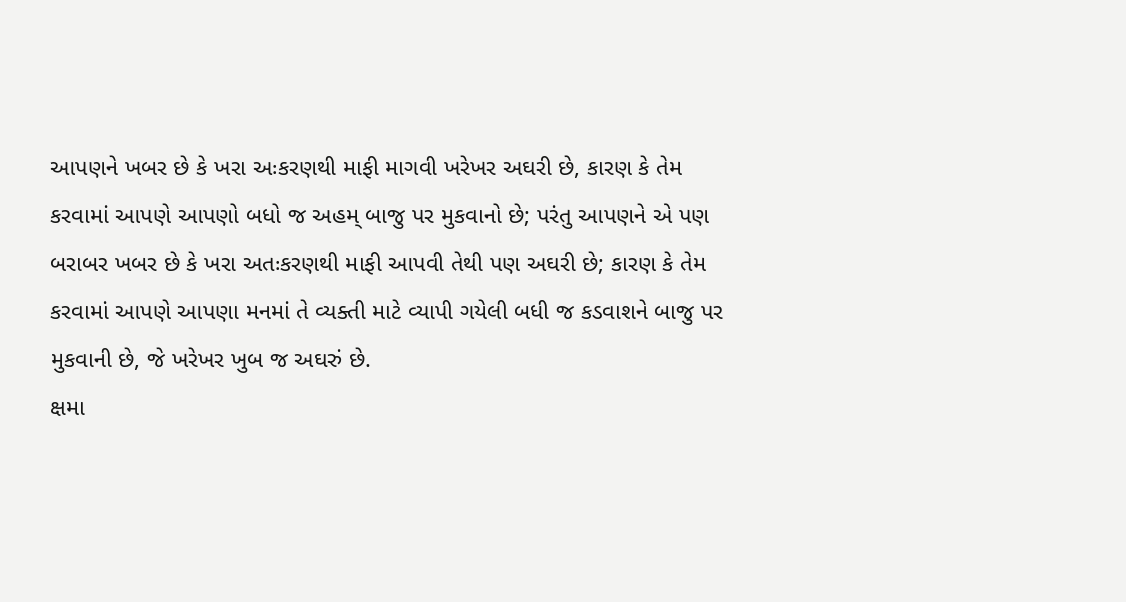આપણને ખબર છે કે ખરા અઃકરણથી માફી માગવી ખરેખર અઘરી છે, કારણ કે તેમ કરવામાં આપણે આપણો બધો જ અહમ્ બાજુ પર મુકવાનો છે; પરંતુ આપણને એ પણ બરાબર ખબર છે કે ખરા અતઃકરણથી માફી આપવી તેથી પણ અઘરી છે; કારણ કે તેમ કરવામાં આપણે આપણા મનમાં તે વ્યક્તી માટે વ્યાપી ગયેલી બધી જ કડવાશને બાજુ પર મુકવાની છે, જે ખરેખર ખુબ જ અઘરું છે.
ક્ષમા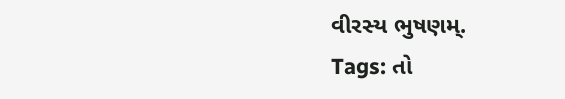વીરસ્ય ભુષણમ્.
Tags: તો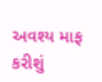અવશ્ય માફ કરીશું